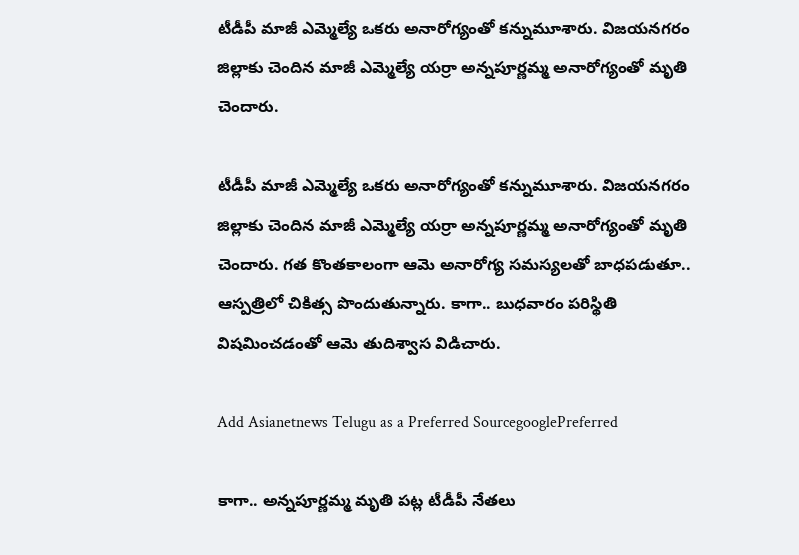టీడీపీ మాజీ ఎమ్మెల్యే ఒకరు అనారోగ్యంతో కన్నుమూశారు. విజయనగరం జిల్లాకు చెందిన మాజీ ఎమ్మెల్యే యర్రా అన్నపూర్ణమ్మ అనారోగ్యంతో మృతి చెందారు.

టీడీపీ మాజీ ఎమ్మెల్యే ఒకరు అనారోగ్యంతో కన్నుమూశారు. విజయనగరం జిల్లాకు చెందిన మాజీ ఎమ్మెల్యే యర్రా అన్నపూర్ణమ్మ అనారోగ్యంతో మృతి చెందారు. గత కొంతకాలంగా ఆమె అనారోగ్య సమస్యలతో బాధపడుతూ.. ఆస్పత్రిలో చికిత్స పొందుతున్నారు. కాగా.. బుధవారం పరిస్థితి విషమించడంతో ఆమె తుదిశ్వాస విడిచారు.

Add Asianetnews Telugu as a Preferred SourcegooglePreferred

కాగా.. అన్నపూర్ణమ్మ మృతి పట్ల టీడీపీ నేతలు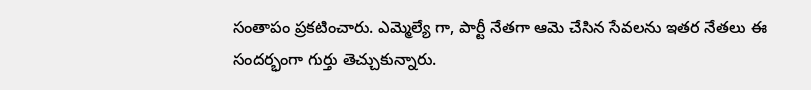సంతాపం ప్రకటించారు. ఎమ్మెల్యే గా, పార్టీ నేతగా ఆమె చేసిన సేవలను ఇతర నేతలు ఈ సందర్భంగా గుర్తు తెచ్చుకున్నారు.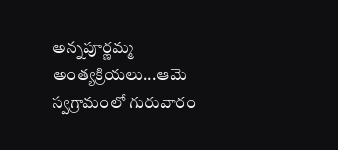అన్నపూర్ణమ్మ అంత్యక్రియలు...ఆమె స్వగ్రామంలో గురువారం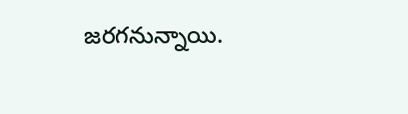జరగనున్నాయి.